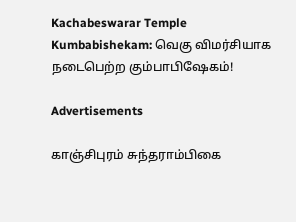Kachabeswarar Temple Kumbabishekam: வெகு விமர்சியாக நடைபெற்ற கும்பாபிஷேகம்!

Advertisements

காஞ்சிபுரம் சுந்தராம்பிகை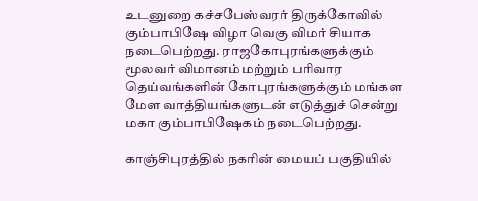உடனுறை கச்சபேஸ்வரர் திருக்கோவில் கும்பாபிஷே விழா வெகு விமர் சியாக நடைபெற்றது. ராஜகோபுரங்களுக்கும் மூலவர் விமானம் மற்றும் பரிவார தெய்வங்களின் கோபுரங்களுக்கும் மங்கள மேள வாத்தியங்களுடன் எடுத்துச் சென்று மகா கும்பாபிஷேகம் நடைபெற்றது.

காஞ்சிபுரத்தில் நகரின் மையப் பகுதியில்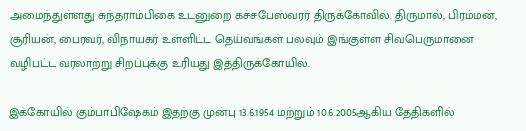அமைந்துள்ளது சுந்தராம்பிகை உடனுறை கச்சபேஸ்வரர் திருக்கோவில். திருமால், பிரம்மன், சூரியன், பைரவர், விநாயகர் உள்ளிட்ட தெய்வங்கள் பலவும் இங்குள்ள சிவபெருமானை வழிபட்ட வரலாற்று சிறப்புக்கு உரியது இத்திருக்கோயில்.

இக்கோயில் கும்பாபிஷேகம் இதற்கு முன்பு 13.6.1954 மற்றும் 10.6.2005ஆகிய தேதிகளில்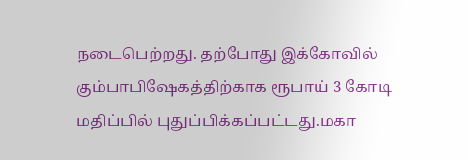நடைபெற்றது. தற்போது இக்கோவில் கும்பாபிஷேகத்திற்காக ரூபாய் 3 கோடி மதிப்பில் புதுப்பிக்கப்பட்டது.மகா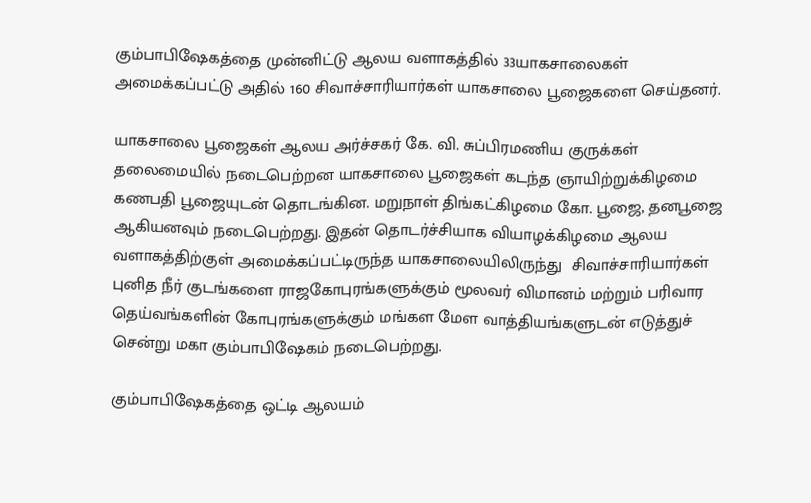கும்பாபிஷேகத்தை முன்னிட்டு ஆலய வளாகத்தில் 33யாகசாலைகள் அமைக்கப்பட்டு அதில் 160 சிவாச்சாரியார்கள் யாகசாலை பூஜைகளை செய்தனர்.

யாகசாலை பூஜைகள் ஆலய அர்ச்சகர் கே. வி. சுப்பிரமணிய குருக்கள் தலைமையில் நடைபெற்றன யாகசாலை பூஜைகள் கடந்த ஞாயிற்றுக்கிழமை கணபதி பூஜையுடன் தொடங்கின. மறுநாள் திங்கட்கிழமை கோ. பூஜை, தனபூஜை ஆகியனவும் நடைபெற்றது. இதன் தொடர்ச்சியாக வியாழக்கிழமை ஆலய வளாகத்திற்குள் அமைக்கப்பட்டிருந்த யாகசாலையிலிருந்து  சிவாச்சாரியார்கள் புனித நீர் குடங்களை ராஜகோபுரங்களுக்கும் மூலவர் விமானம் மற்றும் பரிவார தெய்வங்களின் கோபுரங்களுக்கும் மங்கள மேள வாத்தியங்களுடன் எடுத்துச் சென்று மகா கும்பாபிஷேகம் நடைபெற்றது.

கும்பாபிஷேகத்தை ஒட்டி ஆலயம்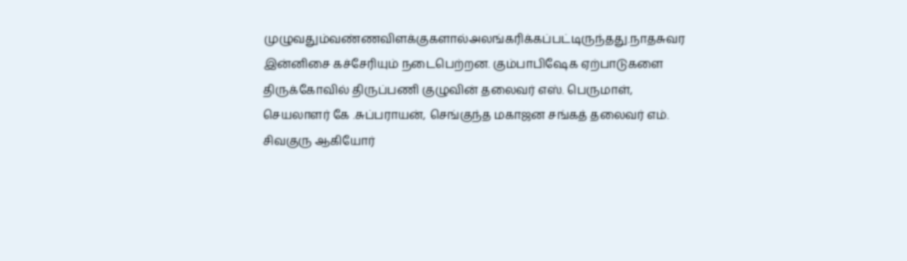முழுவதும்வண்ணவிளக்குகளால்அலங்கரிக்கப்பட்டிருந்தது.நாதசுவர இன்னிசை கச்சேரியும் நடைபெற்றன. கும்பாபிஷேக ஏற்பாடுகளை திருக்கோவில் திருப்பணி குழுவின் தலைவர் எஸ். பெருமாள், செயலாளர் கே .சுப்பராயன், செங்குந்த மகாஜன சங்கத் தலைவர் எம். சிவகுரு ஆகியோர்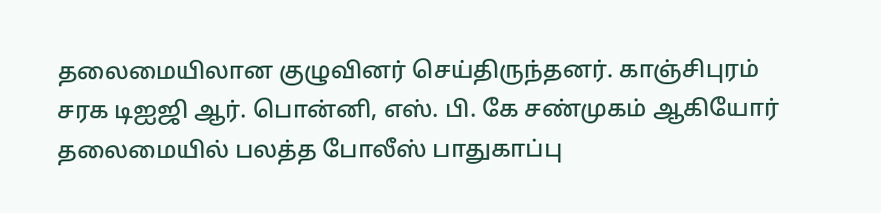தலைமையிலான குழுவினர் செய்திருந்தனர். காஞ்சிபுரம் சரக டிஐஜி ஆர். பொன்னி, எஸ். பி. கே சண்முகம் ஆகியோர் தலைமையில் பலத்த போலீஸ் பாதுகாப்பு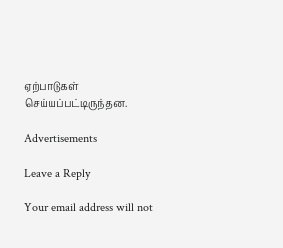ஏற்பாடுகள் செய்யப்பட்டிருந்தன.

Advertisements

Leave a Reply

Your email address will not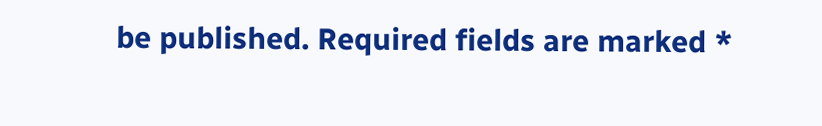be published. Required fields are marked *